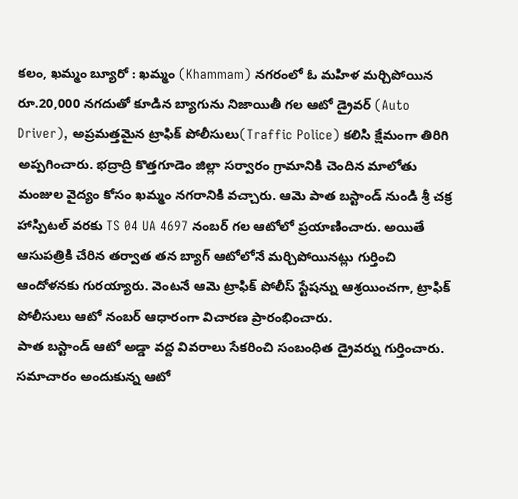కలం, ఖమ్మం బ్యూరో : ఖమ్మం (Khammam) నగరంలో ఓ మహిళ మర్చిపోయిన రూ.20,000 నగదుతో కూడిన బ్యాగును నిజాయితీ గల ఆటో డ్రైవర్ (Auto Driver), అప్రమత్తమైన ట్రాఫిక్ పోలీసులు(Traffic Police) కలిసి క్షేమంగా తిరిగి అప్పగించారు. భద్రాద్రి కొత్తగూడెం జిల్లా సర్వారం గ్రామానికి చెందిన మాలోతు మంజుల వైద్యం కోసం ఖమ్మం నగరానికి వచ్చారు. ఆమె పాత బస్టాండ్ నుండి శ్రీ చక్ర హాస్పిటల్ వరకు TS 04 UA 4697 నంబర్ గల ఆటోలో ప్రయాణించారు. అయితే ఆసుపత్రికి చేరిన తర్వాత తన బ్యాగ్ ఆటోలోనే మర్చిపోయినట్లు గుర్తించి ఆందోళనకు గురయ్యారు. వెంటనే ఆమె ట్రాఫిక్ పోలీస్ స్టేషన్ను ఆశ్రయించగా, ట్రాఫిక్ పోలీసులు ఆటో నంబర్ ఆధారంగా విచారణ ప్రారంభించారు.
పాత బస్టాండ్ ఆటో అడ్డా వద్ద వివరాలు సేకరించి సంబంధిత డ్రైవర్ను గుర్తించారు. సమాచారం అందుకున్న ఆటో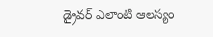డ్రైవర్ ఎలాంటి ఆలస్యం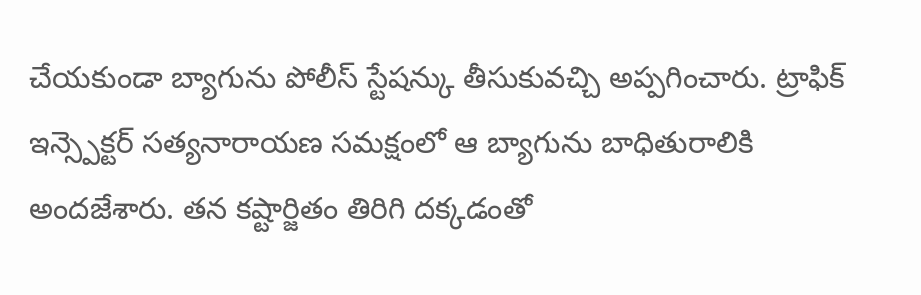చేయకుండా బ్యాగును పోలీస్ స్టేషన్కు తీసుకువచ్చి అప్పగించారు. ట్రాఫిక్ ఇన్స్పెక్టర్ సత్యనారాయణ సమక్షంలో ఆ బ్యాగును బాధితురాలికి అందజేశారు. తన కష్టార్జితం తిరిగి దక్కడంతో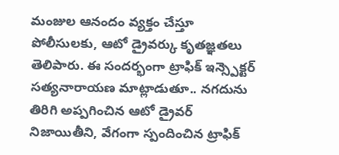మంజుల ఆనందం వ్యక్తం చేస్తూ పోలీసులకు, ఆటో డ్రైవర్కు కృతజ్ఞతలు తెలిపారు. ఈ సందర్భంగా ట్రాఫిక్ ఇన్స్పెక్టర్ సత్యనారాయణ మాట్లాడుతూ.. నగదును తిరిగి అప్పగించిన ఆటో డ్రైవర్ నిజాయితీని, వేగంగా స్పందించిన ట్రాఫిక్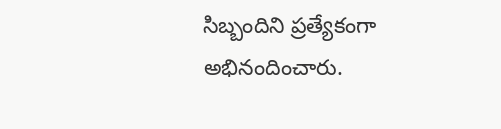సిబ్బందిని ప్రత్యేకంగా అభినందించారు.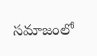సమాజంలో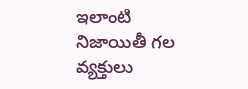ఇలాంటి నిజాయితీ గల వ్యక్తులు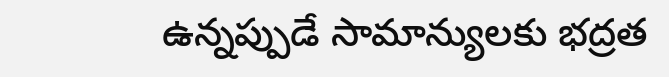ఉన్నప్పుడే సామాన్యులకు భద్రత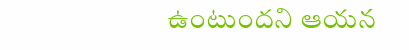ఉంటుందని ఆయన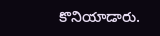కొనియాడారు.